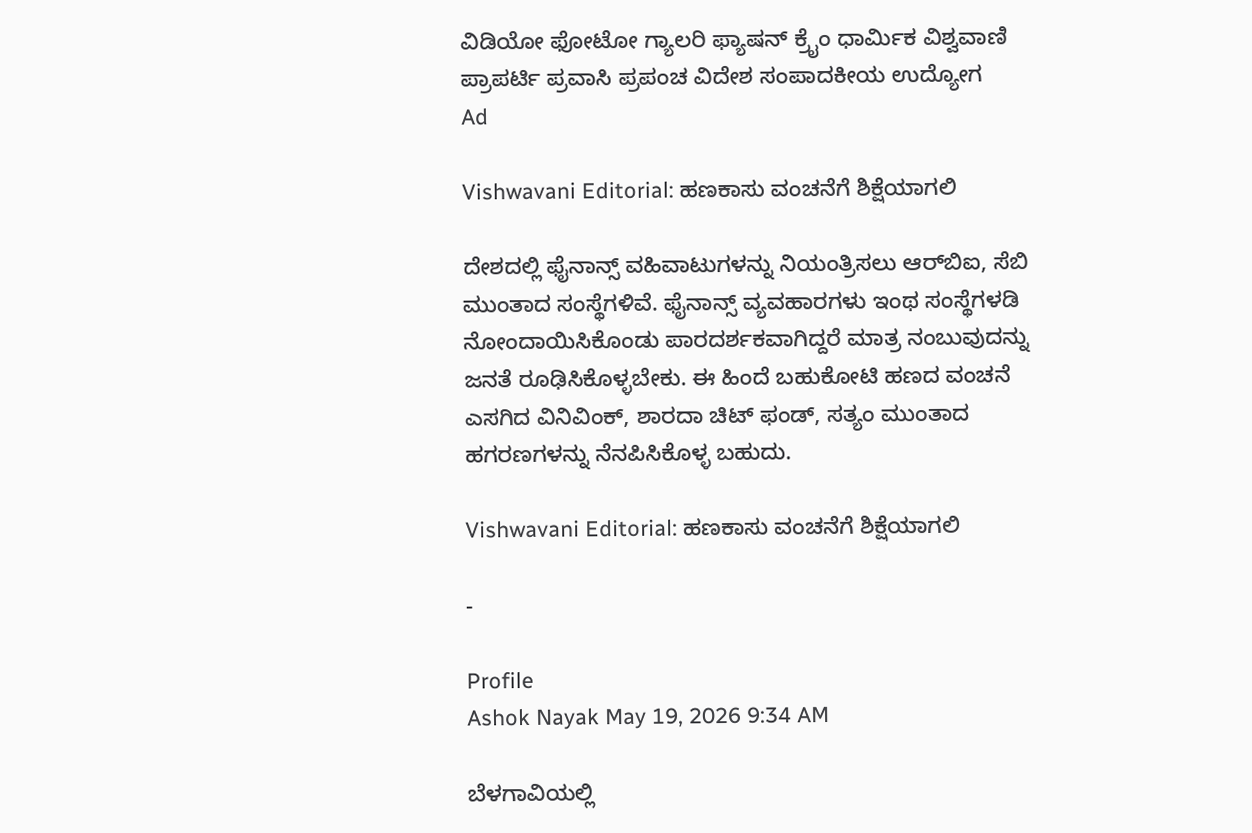ವಿಡಿಯೋ ಫೋಟೋ ಗ್ಯಾಲರಿ ಫ್ಯಾಷನ್ ಕ್ರೈಂ ಧಾರ್ಮಿಕ ವಿಶ್ವವಾಣಿ ಪ್ರಾಪರ್ಟಿ ಪ್ರವಾಸಿ ಪ್ರಪಂಚ ವಿದೇಶ ಸಂಪಾದಕೀಯ ಉದ್ಯೋಗ
Ad

Vishwavani Editorial: ಹಣಕಾಸು ವಂಚನೆಗೆ ಶಿಕ್ಷೆಯಾಗಲಿ

ದೇಶದಲ್ಲಿ ಫೈನಾನ್ಸ್ ವಹಿವಾಟುಗಳನ್ನು ನಿಯಂತ್ರಿಸಲು ಆರ್‌ಬಿಐ, ಸೆಬಿ ಮುಂತಾದ ಸಂಸ್ಥೆಗಳಿವೆ. ಫೈನಾನ್ಸ್ ವ್ಯವಹಾರಗಳು ಇಂಥ ಸಂಸ್ಥೆಗಳಡಿ ನೋಂದಾಯಿಸಿಕೊಂಡು ಪಾರದರ್ಶಕವಾಗಿದ್ದರೆ ಮಾತ್ರ ನಂಬುವುದನ್ನು ಜನತೆ ರೂಢಿಸಿಕೊಳ್ಳಬೇಕು. ಈ ಹಿಂದೆ ಬಹುಕೋಟಿ ಹಣದ ವಂಚನೆ ಎಸಗಿದ ವಿನಿವಿಂಕ್, ಶಾರದಾ ಚಿಟ್ ಫಂಡ್, ಸತ್ಯಂ ಮುಂತಾದ ಹಗರಣಗಳನ್ನು ನೆನಪಿಸಿಕೊಳ್ಳ ಬಹುದು.

Vishwavani Editorial: ಹಣಕಾಸು ವಂಚನೆಗೆ ಶಿಕ್ಷೆಯಾಗಲಿ

-

Profile
Ashok Nayak May 19, 2026 9:34 AM

ಬೆಳಗಾವಿಯಲ್ಲಿ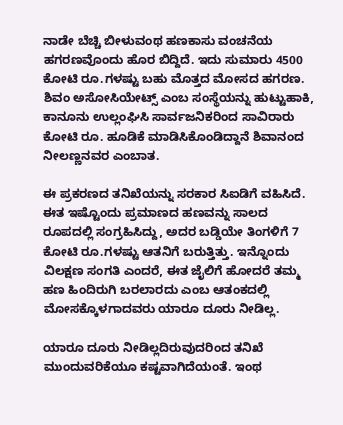ನಾಡೇ ಬೆಚ್ಚಿ ಬೀಳುವಂಥ ಹಣಕಾಸು ವಂಚನೆಯ ಹಗರಣವೊಂದು ಹೊರ ಬಿದ್ದಿದೆ. ಇದು ಸುಮಾರು 4500 ಕೋಟಿ ರೂ.ಗಳಷ್ಟು ಬಹು ಮೊತ್ತದ ಮೋಸದ ಹಗರಣ. ಶಿವಂ ಅಸೋಸಿಯೇಟ್ಸ್ ಎಂಬ ಸಂಸ್ಥೆಯನ್ನು ಹುಟ್ಟುಹಾಕಿ, ಕಾನೂನು ಉಲ್ಲಂಘಿಸಿ ಸಾರ್ವಜನಿಕರಿಂದ ಸಾವಿರಾರು ಕೋಟಿ ರೂ. ಹೂಡಿಕೆ ಮಾಡಿಸಿಕೊಂಡಿದ್ದಾನೆ ಶಿವಾನಂದ ನೀಲಣ್ಣನವರ ಎಂಬಾತ.

ಈ ಪ್ರಕರಣದ ತನಿಖೆಯನ್ನು ಸರಕಾರ ಸಿಐಡಿಗೆ ವಹಿಸಿದೆ. ಈತ ಇಷ್ಟೊಂದು ಪ್ರಮಾಣದ ಹಣವನ್ನು ಸಾಲದ ರೂಪದಲ್ಲಿ ಸಂಗ್ರಹಿಸಿದ್ದು, ಅದರ ಬಡ್ಡಿಯೇ ತಿಂಗಳಿಗೆ 7 ಕೋಟಿ ರೂ.ಗಳಷ್ಟು ಆತನಿಗೆ ಬರುತ್ತಿತ್ತು. ಇನ್ನೊಂದು ವಿಲಕ್ಷಣ ಸಂಗತಿ ಎಂದರೆ, ಈತ ಜೈಲಿಗೆ ಹೋದರೆ ತಮ್ಮ ಹಣ ಹಿಂದಿರುಗಿ ಬರಲಾರದು ಎಂಬ ಆತಂಕದಲ್ಲಿ ಮೋಸಕ್ಕೊಳಗಾದವರು ಯಾರೂ ದೂರು ನೀಡಿಲ್ಲ.

ಯಾರೂ ದೂರು ನೀಡಿಲ್ಲದಿರುವುದರಿಂದ ತನಿಖೆ ಮುಂದುವರಿಕೆಯೂ ಕಷ್ಟವಾಗಿದೆಯಂತೆ. ಇಂಥ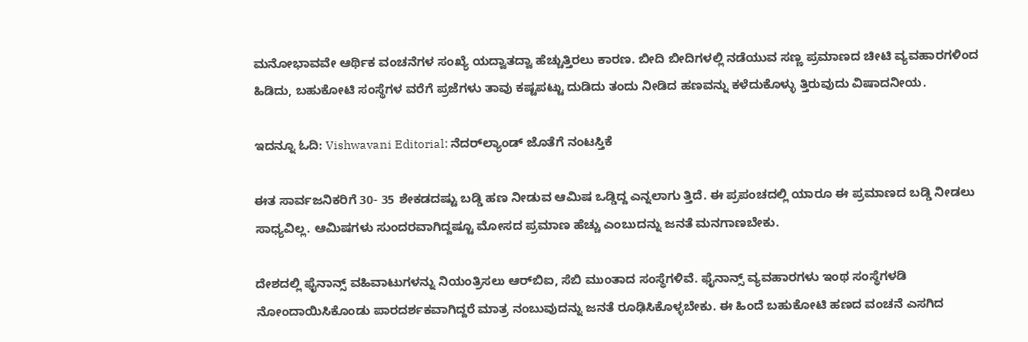ಮನೋಭಾವವೇ ಆರ್ಥಿಕ ವಂಚನೆಗಳ ಸಂಖ್ಯೆ ಯದ್ವಾತದ್ವಾ ಹೆಚ್ಚುತ್ತಿರಲು ಕಾರಣ. ಬೀದಿ ಬೀದಿಗಳಲ್ಲಿ ನಡೆಯುವ ಸಣ್ಣ ಪ್ರಮಾಣದ ಚೀಟಿ ವ್ಯವಹಾರಗಳಿಂದ ಹಿಡಿದು, ಬಹುಕೋಟಿ ಸಂಸ್ಥೆಗಳ ವರೆಗೆ ಪ್ರಜೆಗಳು ತಾವು ಕಷ್ಟಪಟ್ಟು ದುಡಿದು ತಂದು ನೀಡಿದ ಹಣವನ್ನು ಕಳೆದುಕೊಳ್ಳು ತ್ತಿರುವುದು ವಿಷಾದನೀಯ.

ಇದನ್ನೂ ಓದಿ: Vishwavani Editorial: ನೆದರ್‌ಲ್ಯಾಂಡ್ ಜೊತೆಗೆ ನಂಟಸ್ತಿಕೆ

ಈತ ಸಾರ್ವಜನಿಕರಿಗೆ 30- 35 ಶೇಕಡದಷ್ಟು ಬಡ್ಡಿ ಹಣ ನೀಡುವ ಆಮಿಷ ಒಡ್ಡಿದ್ದ ಎನ್ನಲಾಗು ತ್ತಿದೆ. ಈ ಪ್ರಪಂಚದಲ್ಲಿ ಯಾರೂ ಈ ಪ್ರಮಾಣದ ಬಡ್ಡಿ ನೀಡಲು ಸಾಧ್ಯವಿಲ್ಲ. ಆಮಿಷಗಳು ಸುಂದರವಾಗಿದ್ದಷ್ಟೂ ಮೋಸದ ಪ್ರಮಾಣ ಹೆಚ್ಚು ಎಂಬುದನ್ನು ಜನತೆ ಮನಗಾಣಬೇಕು.

ದೇಶದಲ್ಲಿ ಫೈನಾನ್ಸ್ ವಹಿವಾಟುಗಳನ್ನು ನಿಯಂತ್ರಿಸಲು ಆರ್‌ಬಿಐ, ಸೆಬಿ ಮುಂತಾದ ಸಂಸ್ಥೆಗಳಿವೆ. ಫೈನಾನ್ಸ್ ವ್ಯವಹಾರಗಳು ಇಂಥ ಸಂಸ್ಥೆಗಳಡಿ ನೋಂದಾಯಿಸಿಕೊಂಡು ಪಾರದರ್ಶಕವಾಗಿದ್ದರೆ ಮಾತ್ರ ನಂಬುವುದನ್ನು ಜನತೆ ರೂಢಿಸಿಕೊಳ್ಳಬೇಕು. ಈ ಹಿಂದೆ ಬಹುಕೋಟಿ ಹಣದ ವಂಚನೆ ಎಸಗಿದ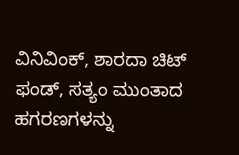ವಿನಿವಿಂಕ್, ಶಾರದಾ ಚಿಟ್ ಫಂಡ್, ಸತ್ಯಂ ಮುಂತಾದ ಹಗರಣಗಳನ್ನು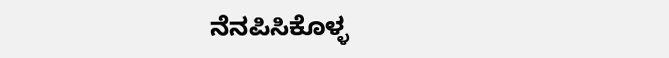ನೆನಪಿಸಿಕೊಳ್ಳ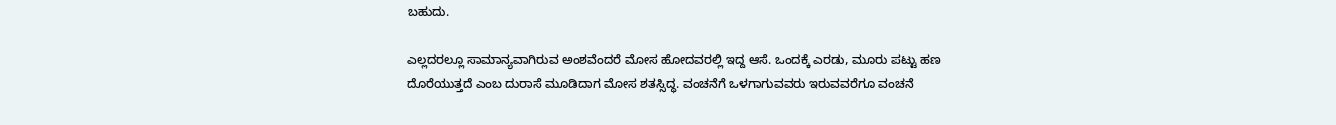ಬಹುದು.

ಎಲ್ಲದರಲ್ಲೂ ಸಾಮಾನ್ಯವಾಗಿರುವ ಅಂಶವೆಂದರೆ ಮೋಸ ಹೋದವರಲ್ಲಿ ಇದ್ದ ಆಸೆ. ಒಂದಕ್ಕೆ ಎರಡು, ಮೂರು ಪಟ್ಟು ಹಣ ದೊರೆಯುತ್ತದೆ ಎಂಬ ದುರಾಸೆ ಮೂಡಿದಾಗ ಮೋಸ ಶತಸ್ಸಿದ್ಧ. ವಂಚನೆಗೆ ಒಳಗಾಗುವವರು ಇರುವವರೆಗೂ ವಂಚನೆ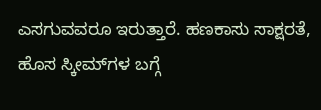ಎಸಗುವವರೂ ಇರುತ್ತಾರೆ. ಹಣಕಾಸು ಸಾಕ್ಷರತೆ, ಹೊಸ ಸ್ಕೀಮ್‌ಗಳ ಬಗ್ಗೆ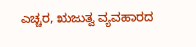ಎಚ್ಚರ, ಋಜುತ್ವ ವ್ಯವಹಾರದ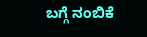ಬಗ್ಗೆ ನಂಬಿಕೆ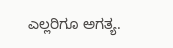ಎಲ್ಲರಿಗೂ ಅಗತ್ಯ.